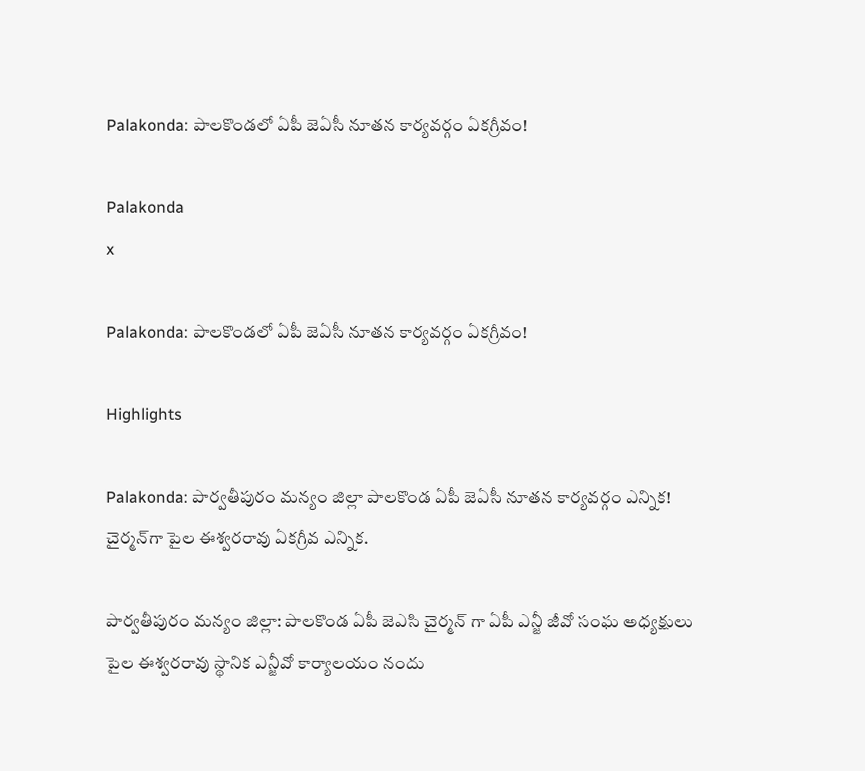Palakonda: పాలకొండలో ఏపీ జెఏసీ నూతన కార్యవర్గం ఏకగ్రీవం!

Palakonda
x

Palakonda: పాలకొండలో ఏపీ జెఏసీ నూతన కార్యవర్గం ఏకగ్రీవం!

Highlights

Palakonda: పార్వతీపురం మన్యం జిల్లా పాలకొండ ఏపీ జెఏసీ నూతన కార్యవర్గం ఎన్నిక! చైర్మన్‌గా పైల ఈశ్వరరావు ఏకగ్రీవ ఎన్నిక.

పార్వతీపురం మన్యం జిల్లా: పాలకొండ ఏపీ జెఎసి చైర్మన్ గా ఏపీ ఎన్జీ జీవో సంఘ అధ్యక్షులు పైల ఈశ్వరరావు స్థానిక ఎన్జీవో కార్యాలయం నందు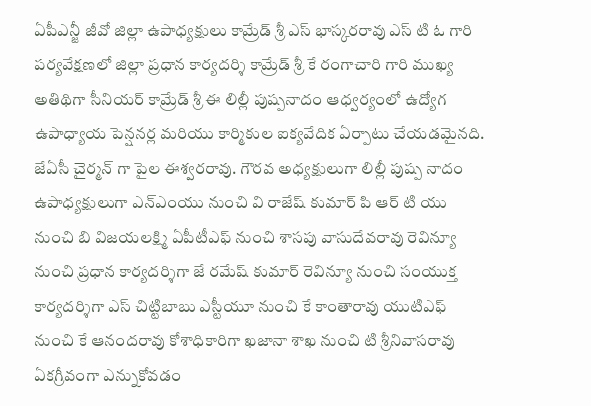ఏపీఎన్జీ జీవో జిల్లా ఉపాధ్యక్షులు కామ్రేడ్ శ్రీ ఎస్ భాస్కరరావు ఎస్ టి ఓ గారి పర్యవేక్షణలో జిల్లా ప్రధాన కార్యదర్శి కామ్రేడ్ శ్రీ కే రంగాచారి గారి ముఖ్య అతిథిగా సీనియర్ కామ్రేడ్ శ్రీ ఈ లిల్లీ పుష్పనాదం ఆధ్వర్యంలో ఉద్యోగ ఉపాధ్యాయ పెన్షనర్ల మరియు కార్మికుల ఐక్యవేదిక ఏర్పాటు చేయడమైనది. జేఏసీ చైర్మన్ గా పైల ఈశ్వరరావు. గౌరవ అధ్యక్షులుగా లిల్లీ పుష్ప నాదం ఉపాధ్యక్షులుగా ఎన్ఎంయు నుంచి వి రాజేష్ కుమార్ పి ఆర్ టి యు నుంచి బి విజయలక్ష్మి ఏపీటీఎఫ్ నుంచి శాసపు వాసుదేవరావు రెవిన్యూ నుంచి ప్రధాన కార్యదర్శిగా జే రమేష్ కుమార్ రెవిన్యూ నుంచి సంయుక్త కార్యదర్శిగా ఎస్ చిట్టిబాబు ఎస్టీయూ నుంచి కే కాంతారావు యుటిఎఫ్ నుంచి కే ఆనందరావు కోశాధికారిగా ఖజానా శాఖ నుంచి టి శ్రీనివాసరావు ఏకగ్రీవంగా ఎన్నుకోవడం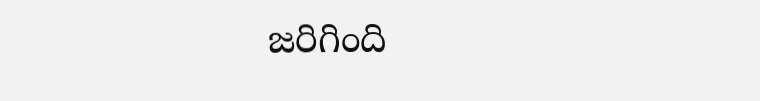జరిగింది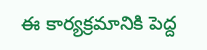ఈ కార్యక్రమానికి పెద్ద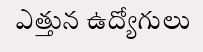ఎత్తున ఉద్యోగులు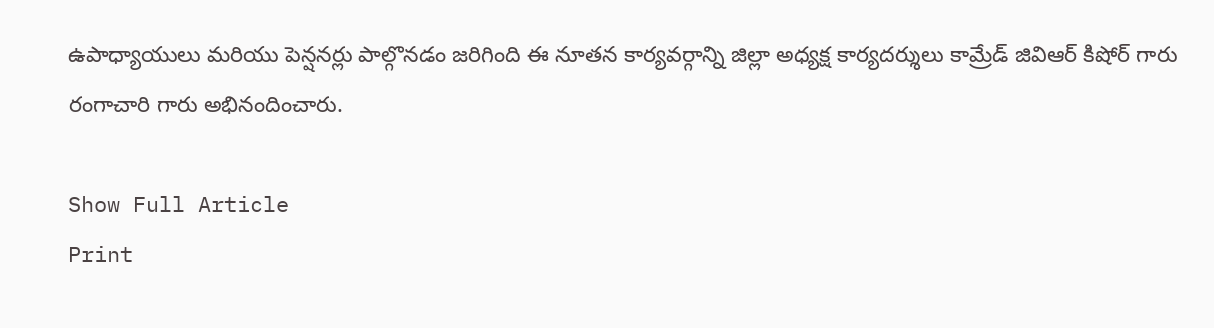ఉపాధ్యాయులు మరియు పెన్షనర్లు పాల్గొనడం జరిగింది ఈ నూతన కార్యవర్గాన్ని జిల్లా అధ్యక్ష కార్యదర్శులు కామ్రేడ్ జివిఆర్ కిషోర్ గారు రంగాచారి గారు అభినందించారు.

Show Full Article
Print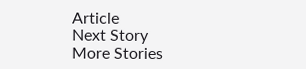Article
Next Story
More Stories